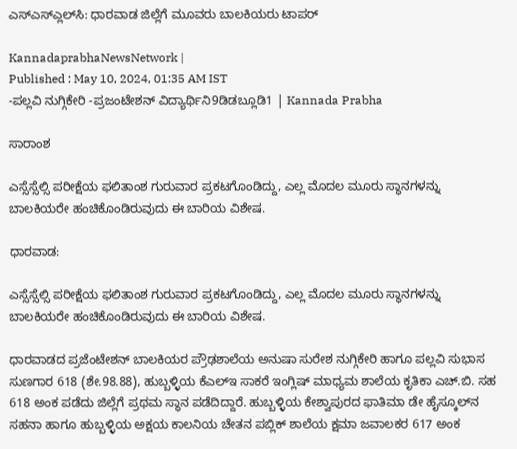ಎಸ್‌ಎಸ್ಎ್ಲಲ್‌ಸಿ: ಧಾರವಾಡ ಜಿಲ್ಲೆಗೆ ಮೂವರು ಬಾಲಕಿಯರು ಟಾಪರ್‌

KannadaprabhaNewsNetwork |
Published : May 10, 2024, 01:35 AM IST
-ಪಲ್ಲವಿ ನುಗ್ಗಿಕೇರಿ -ಪ್ರಜಂಟೇಶನ್‌ ವಿದ್ಯಾರ್ಥಿನಿ9ಡಿಡಬ್ಲೂಡಿ1 | Kannada Prabha

ಸಾರಾಂಶ

ಎಸ್ಸೆಸ್ಸೆಲ್ಸಿ ಪರೀಕ್ಷೆಯ ಫಲಿತಾಂಶ ಗುರುವಾರ ಪ್ರಕಟಗೊಂಡಿದ್ದು, ಎಲ್ಲ ಮೊದಲ ಮೂರು ಸ್ಥಾನಗಳನ್ನು ಬಾಲಕಿಯರೇ ಹಂಚಿಕೊಂಡಿರುವುದು ಈ ಬಾರಿಯ ವಿಶೇಷ.

ಧಾರವಾಡ:

ಎಸ್ಸೆಸ್ಸೆಲ್ಸಿ ಪರೀಕ್ಷೆಯ ಫಲಿತಾಂಶ ಗುರುವಾರ ಪ್ರಕಟಗೊಂಡಿದ್ದು, ಎಲ್ಲ ಮೊದಲ ಮೂರು ಸ್ಥಾನಗಳನ್ನು ಬಾಲಕಿಯರೇ ಹಂಚಿಕೊಂಡಿರುವುದು ಈ ಬಾರಿಯ ವಿಶೇಷ.

ಧಾರವಾಡದ ಪ್ರಜೆಂಟೇಶನ್‌ ಬಾಲಕಿಯರ ಪ್ರೌಢಶಾಲೆಯ ಅನುಷಾ ಸುರೇಶ ನುಗ್ಗಿಕೇರಿ ಹಾಗೂ ಪಲ್ಲವಿ ಸುಭಾಸ ಸುಣಗಾರ 618 (ಶೇ.98.88), ಹುಬ್ಬಳ್ಳಿಯ ಕೆಎಲ್‌ಇ ಸಾಕರೆ ಇಂಗ್ಲಿಷ್‌ ಮಾಧ್ಯಮ ಶಾಲೆಯ ಕೃತಿಕಾ ಎಚ್‌.ಬಿ. ಸಹ 618 ಅಂಕ ಪಡೆದು ಜಿಲ್ಲೆಗೆ ಪ್ರಥಮ ಸ್ಥಾನ ಪಡೆದಿದ್ದಾರೆ. ಹುಬ್ಬಳ್ಳಿಯ ಕೇಶ್ವಾಪುರದ ಫಾತಿಮಾ ಡೇ ಹೈಸ್ಕೂಲ್‌ನ ಸಹನಾ ಹಾಗೂ ಹುಬ್ಬಳ್ಳಿಯ ಅಕ್ಷಯ ಕಾಲನಿಯ ಚೇತನ ಪಬ್ಲಿಕ್ ಶಾಲೆಯ ಕ್ಷಮಾ ಜವಾಲಕರ 617 ಅಂಕ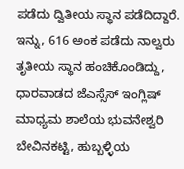ಪಡೆದು ದ್ವಿತೀಯ ಸ್ಥಾನ ಪಡೆದಿದ್ದಾರೆ. ಇನ್ನು, 616 ಅಂಕ ಪಡೆದು ನಾಲ್ವರು ತೃತೀಯ ಸ್ಥಾನ ಹಂಚಿಕೊಂಡಿದ್ದು, ಧಾರವಾಡದ ಜೆಎಸ್ಸೆಸ್‌ ಇಂಗ್ಲಿಷ್‌ ಮಾಧ್ಯಮ ಶಾಲೆಯ ಭುವನೇಶ್ವರಿ ಬೇವಿನಕಟ್ಟಿ, ಹುಬ್ಬಳ್ಳಿಯ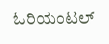ಓರಿಯಂಟಲ್‌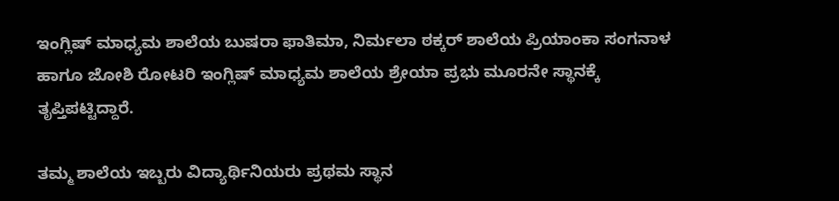ಇಂಗ್ಲಿಷ್‌ ಮಾಧ್ಯಮ ಶಾಲೆಯ ಬುಷರಾ ಫಾತಿಮಾ, ನಿರ್ಮಲಾ ಠಕ್ಕರ್‌ ಶಾಲೆಯ ಪ್ರಿಯಾಂಕಾ ಸಂಗನಾಳ ಹಾಗೂ ಜೋಶಿ ರೋಟರಿ ಇಂಗ್ಲಿಷ್‌ ಮಾಧ್ಯಮ ಶಾಲೆಯ ಶ್ರೇಯಾ ಪ್ರಭು ಮೂರನೇ ಸ್ಥಾನಕ್ಕೆ ತೃಪ್ತಿಪಟ್ಟಿದ್ದಾರೆ.

ತಮ್ಮ ಶಾಲೆಯ ಇಬ್ಬರು ವಿದ್ಯಾರ್ಥಿನಿಯರು ಪ್ರಥಮ ಸ್ಥಾನ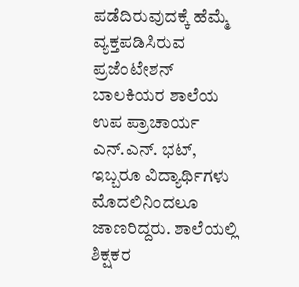ಪಡೆದಿರುವುದಕ್ಕೆ ಹೆಮ್ಮೆ ವ್ಯಕ್ತಪಡಿಸಿರುವ ಪ್ರಜೆಂಟೇಶನ್ ಬಾಲಕಿಯರ ಶಾಲೆಯ ಉಪ ಪ್ರಾಚಾರ್ಯ ಎನ್‌.ಎನ್. ಭಟ್‌, ಇಬ್ಬರೂ ವಿದ್ಯಾರ್ಥಿಗಳು ಮೊದಲಿನಿಂದಲೂ ಜಾಣರಿದ್ದರು. ಶಾಲೆಯಲ್ಲಿ ಶಿಕ್ಷಕರ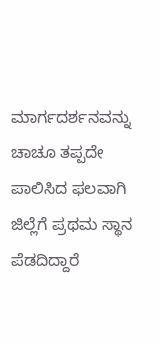ಮಾರ್ಗದರ್ಶನವನ್ನು ಚಾಚೂ ತಪ್ಪದೇ ಪಾಲಿಸಿದ ಫಲವಾಗಿ ಜಿಲ್ಲೆಗೆ ಪ್ರಥಮ ಸ್ಥಾನ ಪೆಡದಿದ್ದಾರೆ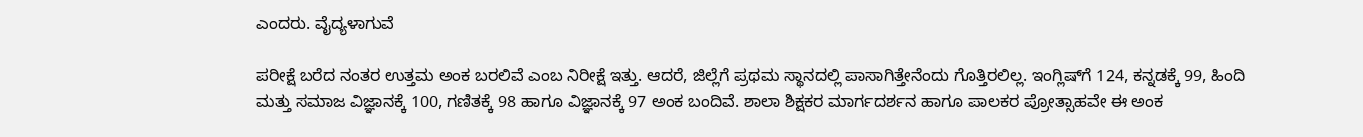ಎಂದರು. ವೈದ್ಯಳಾಗುವೆ

ಪರೀಕ್ಷೆ ಬರೆದ ನಂತರ ಉತ್ತಮ ಅಂಕ ಬರಲಿವೆ ಎಂಬ ನಿರೀಕ್ಷೆ ಇತ್ತು. ಆದರೆ, ಜಿಲ್ಲೆಗೆ ಪ್ರಥಮ ಸ್ಥಾನದಲ್ಲಿ ಪಾಸಾಗಿತ್ತೇನೆಂದು ಗೊತ್ತಿರಲಿಲ್ಲ. ಇಂಗ್ಲಿಷ್‌ಗೆ 124, ಕನ್ನಡಕ್ಕೆ 99, ಹಿಂದಿ ಮತ್ತು ಸಮಾಜ ವಿಜ್ಞಾನಕ್ಕೆ 100, ಗಣಿತಕ್ಕೆ 98 ಹಾಗೂ ವಿಜ್ಞಾನಕ್ಕೆ 97 ಅಂಕ ಬಂದಿವೆ. ಶಾಲಾ ಶಿಕ್ಷಕರ ಮಾರ್ಗದರ್ಶನ ಹಾಗೂ ಪಾಲಕರ ಪ್ರೋತ್ಸಾಹವೇ ಈ ಅಂಕ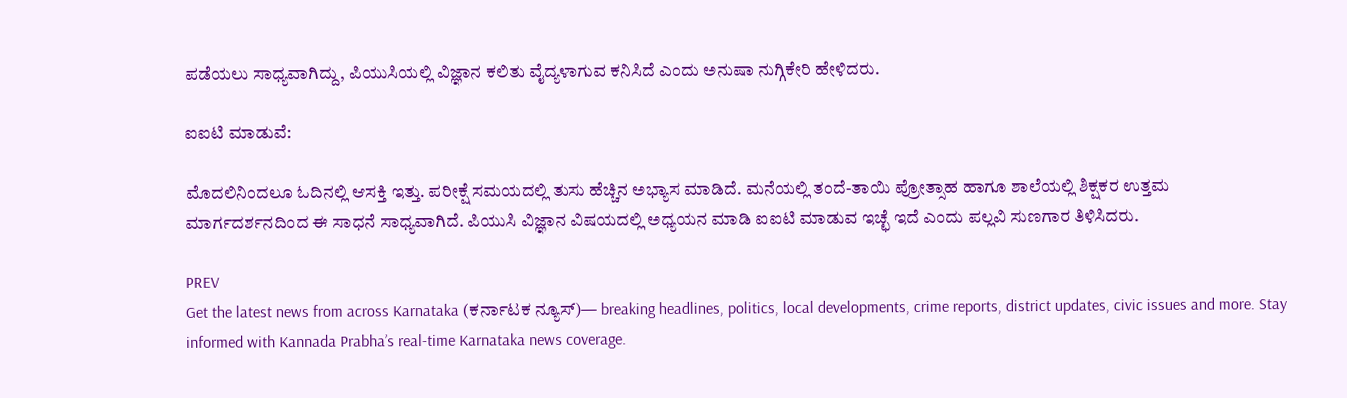ಪಡೆಯಲು ಸಾಧ್ಯವಾಗಿದ್ದು, ಪಿಯುಸಿಯಲ್ಲಿ ವಿಜ್ಞಾನ ಕಲಿತು ವೈದ್ಯಳಾಗುವ ಕನಿಸಿದೆ ಎಂದು ಅನುಷಾ ನುಗ್ಗಿಕೇರಿ ಹೇಳಿದರು.

ಐಐಟಿ ಮಾಡುವೆ:

ಮೊದಲಿನಿಂದಲೂ ಓದಿನಲ್ಲಿ ಆಸಕ್ತಿ ಇತ್ತು. ಪರೀಕ್ಷೆ ಸಮಯದಲ್ಲಿ ತುಸು ಹೆಚ್ಚಿನ ಅಭ್ಯಾಸ ಮಾಡಿದೆ. ಮನೆಯಲ್ಲಿ ತಂದೆ-ತಾಯಿ ಪ್ರೋತ್ಸಾಹ ಹಾಗೂ ಶಾಲೆಯಲ್ಲಿ ಶಿಕ್ಷಕರ ಉತ್ತಮ ಮಾರ್ಗದರ್ಶನದಿಂದ ಈ ಸಾಧನೆ ಸಾಧ್ಯವಾಗಿದೆ. ಪಿಯುಸಿ ವಿಜ್ಞಾನ ವಿಷಯದಲ್ಲಿ ಅಧ್ಯಯನ ಮಾಡಿ ಐಐಟಿ ಮಾಡುವ ಇಚ್ಛೆ ಇದೆ ಎಂದು ಪಲ್ಲವಿ ಸುಣಗಾರ ತಿಳಿಸಿದರು.

PREV
Get the latest news from across Karnataka (ಕರ್ನಾಟಕ ನ್ಯೂಸ್)— breaking headlines, politics, local developments, crime reports, district updates, civic issues and more. Stay informed with Kannada Prabha’s real‑time Karnataka news coverage.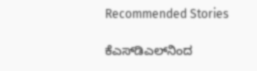Recommended Stories

ಕೆಎಸ್‌ಡಿಎಲ್‌ನಿಂದ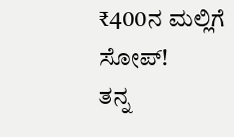₹400ನ ಮಲ್ಲಿಗೆ ಸೋಪ್‌!
ತನ್ನ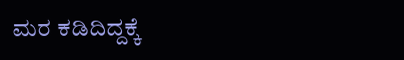ಮರ ಕಡಿದಿದ್ದಕ್ಕೆ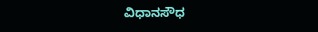ವಿಧಾನಸೌಧ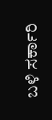ಬಳಿ ಸರ್ಕಾರಿ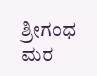ಶ್ರೀಗಂಧ ಮರ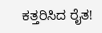ಕತ್ತರಿಸಿದ ರೈತ!